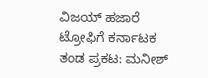ವಿಜಯ್ ಹಜಾರೆ ಟ್ರೋಫಿಗೆ ಕರ್ನಾಟಕ ತಂಡ ಪ್ರಕಟ: ಮನೀಶ್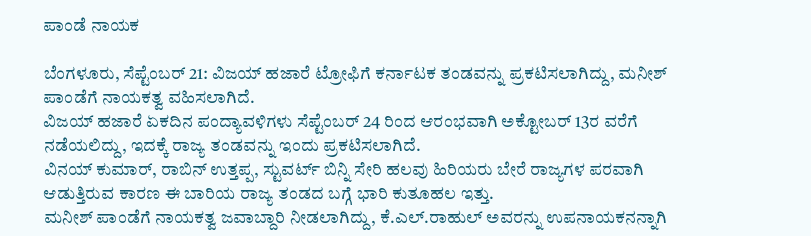ಪಾಂಡೆ ನಾಯಕ

ಬೆಂಗಳೂರು, ಸೆಪ್ಟೆಂಬರ್ 21: ವಿಜಯ್ ಹಜಾರೆ ಟ್ರೋಫಿಗೆ ಕರ್ನಾಟಕ ತಂಡವನ್ನು ಪ್ರಕಟಿಸಲಾಗಿದ್ದು, ಮನೀಶ್ ಪಾಂಡೆಗೆ ನಾಯಕತ್ವ ವಹಿಸಲಾಗಿದೆ.
ವಿಜಯ್ ಹಜಾರೆ ಏಕದಿನ ಪಂದ್ಯಾವಳಿಗಳು ಸೆಪ್ಟೆಂಬರ್ 24 ರಿಂದ ಆರಂಭವಾಗಿ ಅಕ್ಟೋಬರ್ 13ರ ವರೆಗೆ ನಡೆಯಲಿದ್ದು, ಇದಕ್ಕೆ ರಾಜ್ಯ ತಂಡವನ್ನು ಇಂದು ಪ್ರಕಟಿಸಲಾಗಿದೆ.
ವಿನಯ್ ಕುಮಾರ್, ರಾಬಿನ್ ಉತ್ತಪ್ಪ, ಸ್ಟುವರ್ಟ್ ಬಿನ್ನಿ ಸೇರಿ ಹಲವು ಹಿರಿಯರು ಬೇರೆ ರಾಜ್ಯಗಳ ಪರವಾಗಿ ಆಡುತ್ತಿರುವ ಕಾರಣ ಈ ಬಾರಿಯ ರಾಜ್ಯ ತಂಡದ ಬಗ್ಗೆ ಭಾರಿ ಕುತೂಹಲ ಇತ್ತು.
ಮನೀಶ್ ಪಾಂಡೆಗೆ ನಾಯಕತ್ವ ಜವಾಬ್ದಾರಿ ನೀಡಲಾಗಿದ್ದು, ಕೆ.ಎಲ್.ರಾಹುಲ್ ಅವರನ್ನು ಉಪನಾಯಕನನ್ನಾಗಿ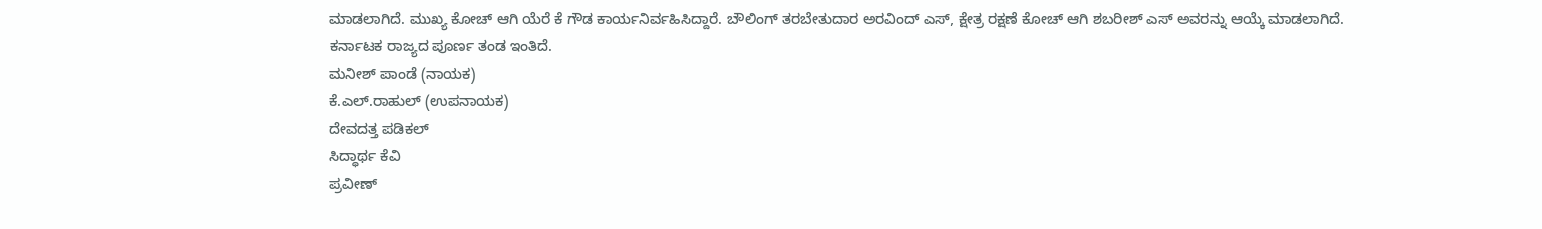ಮಾಡಲಾಗಿದೆ. ಮುಖ್ಯ ಕೋಚ್ ಆಗಿ ಯೆರೆ ಕೆ ಗೌಡ ಕಾರ್ಯನಿರ್ವಹಿಸಿದ್ದಾರೆ. ಬೌಲಿಂಗ್ ತರಬೇತುದಾರ ಅರವಿಂದ್ ಎಸ್, ಕ್ಷೇತ್ರ ರಕ್ಷಣೆ ಕೋಚ್ ಆಗಿ ಶಬರೀಶ್ ಎಸ್ ಅವರನ್ನು ಆಯ್ಕೆ ಮಾಡಲಾಗಿದೆ.
ಕರ್ನಾಟಕ ರಾಜ್ಯದ ಪೂರ್ಣ ತಂಡ ಇಂತಿದೆ.
ಮನೀಶ್ ಪಾಂಡೆ (ನಾಯಕ)
ಕೆ.ಎಲ್.ರಾಹುಲ್ (ಉಪನಾಯಕ)
ದೇವದತ್ತ ಪಡಿಕಲ್
ಸಿದ್ಧಾರ್ಥ ಕೆವಿ
ಪ್ರವೀಣ್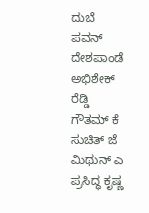ದುಬೆ
ಪವನ್ ದೇಶಪಾಂಡೆ
ಅಭಿಶೇಕ್ ರೆಡ್ಡಿ
ಗೌತಮ್ ಕೆ
ಸುಚಿತ್ ಜೆ
ಮಿಥುನ್ ಎ
ಪ್ರಸಿದ್ಧ ಕೃಷ್ಣ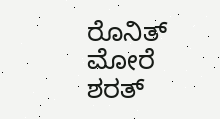ರೊನಿತ್ ಮೋರೆ
ಶರತ್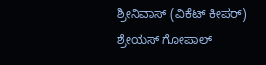ಶ್ರೀನಿವಾಸ್ (ವಿಕೆಟ್ ಕೀಪರ್)
ಶ್ರೇಯಸ್ ಗೋಪಾಲ್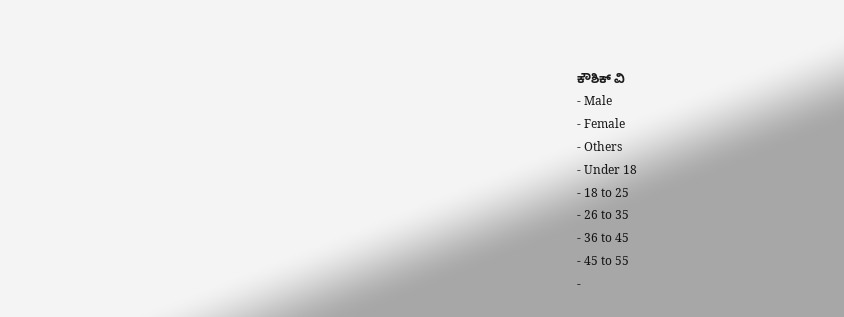ಕೌಶಿಕ್ ವಿ
- Male
- Female
- Others
- Under 18
- 18 to 25
- 26 to 35
- 36 to 45
- 45 to 55
-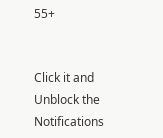55+


Click it and Unblock the Notifications